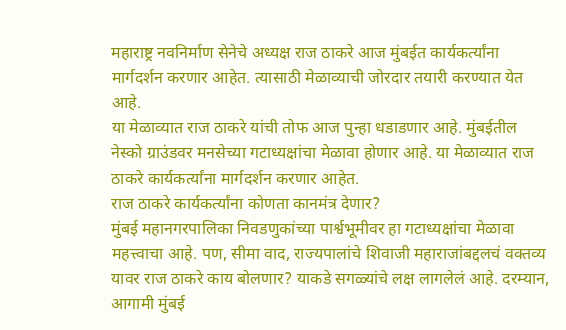महाराष्ट्र नवनिर्माण सेनेचे अध्यक्ष राज ठाकरे आज मुंबईत कार्यकर्त्यांना मार्गदर्शन करणार आहेत. त्यासाठी मेळाव्याची जोरदार तयारी करण्यात येत आहे.
या मेळाव्यात राज ठाकरे यांची तोफ आज पुन्हा धडाडणार आहे. मुंबईतील नेस्को ग्राउंडवर मनसेच्या गटाध्यक्षांचा मेळावा होणार आहे. या मेळाव्यात राज ठाकरे कार्यकर्त्यांना मार्गदर्शन करणार आहेत.
राज ठाकरे कार्यकर्त्यांना कोणता कानमंत्र देणार?
मुंबई महानगरपालिका निवडणुकांच्या पार्श्वभूमीवर हा गटाध्यक्षांचा मेळावा महत्त्वाचा आहे. पण, सीमा वाद, राज्यपालांचे शिवाजी महाराजांबद्दलचं वक्तव्य यावर राज ठाकरे काय बोलणार? याकडे सगळ्यांचे लक्ष लागलेलं आहे. दरम्यान, आगामी मुंबई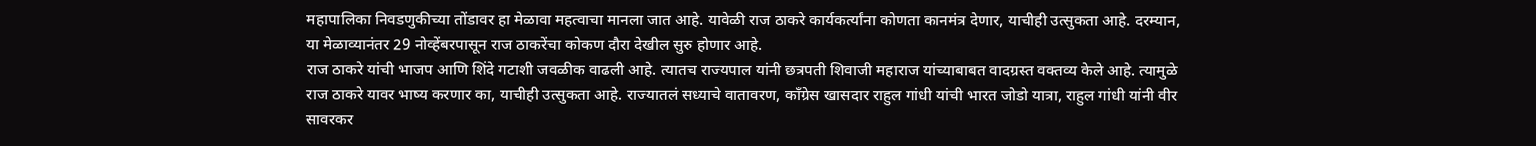महापालिका निवडणुकीच्या तोंडावर हा मेळावा महत्वाचा मानला जात आहे. यावेळी राज ठाकरे कार्यकर्त्यांना कोणता कानमंत्र देणार, याचीही उत्सुकता आहे. दरम्यान, या मेळाव्यानंतर 29 नोव्हेंबरपासून राज ठाकरेंचा कोकण दौरा देखील सुरु होणार आहे.
राज ठाकरे यांची भाजप आणि शिंदे गटाशी जवळीक वाढली आहे. त्यातच राज्यपाल यांनी छत्रपती शिवाजी महाराज यांच्याबाबत वादग्रस्त वक्तव्य केले आहे. त्यामुळे राज ठाकरे यावर भाष्य करणार का, याचीही उत्सुकता आहे. राज्यातलं सध्याचे वातावरण, काँग्रेस खासदार राहुल गांधी यांची भारत जोडो यात्रा, राहुल गांधी यांनी वीर सावरकर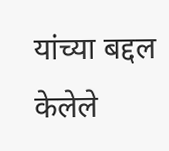यांच्या बद्दल केलेले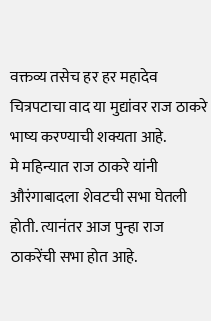वक्तव्य तसेच हर हर महादेव चित्रपटाचा वाद या मुद्यांवर राज ठाकरे भाष्य करण्याची शक्यता आहे.
मे महिन्यात राज ठाकरे यांनी औरंगाबादला शेवटची सभा घेतली होती. त्यानंतर आज पुन्हा राज ठाकरेंची सभा होत आहे.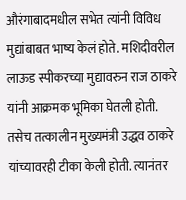औरंगाबादमधील सभेत त्यांनी विविध मुद्यांबाबत भाष्य केलं होते. मशिदीवरील लाऊड स्पीकरच्या मुद्यावरुन राज ठाकरे यांनी आक्रमक भूमिका घेतली होती. तसेच तत्कालीन मुख्यमंत्री उद्धव ठाकरे यांच्यावरही टीका केली होती. त्यानंतर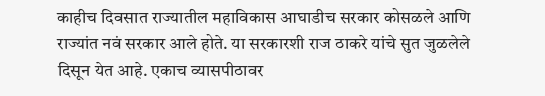काहीच दिवसात राज्यातील महाविकास आघाडीच सरकार कोसळले आणि राज्यांत नवं सरकार आले होते. या सरकारशी राज ठाकरे यांचे सुत जुळलेले दिसून येत आहे. एकाच व्यासपीठावर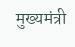मुख्यमंत्री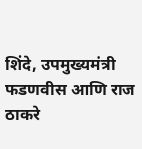शिंदे, उपमुख्यमंत्री फडणवीस आणि राज ठाकरे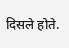दिसले होते.